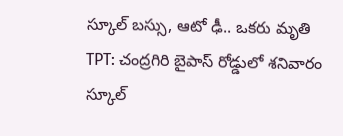స్కూల్ బస్సు, ఆటో ఢీ.. ఒకరు మృతి
TPT: చంద్రగిరి బైపాస్ రోడ్డులో శనివారం స్కూల్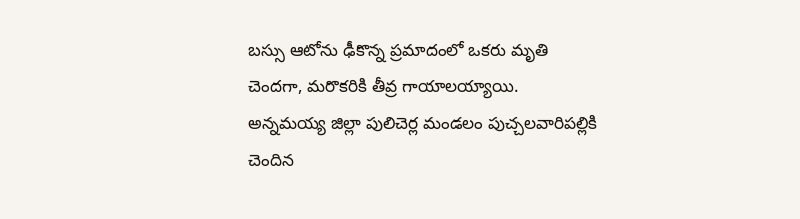బస్సు ఆటోను ఢీకొన్న ప్రమాదంలో ఒకరు మృతి చెందగా, మరొకరికి తీవ్ర గాయాలయ్యాయి. అన్నమయ్య జిల్లా పులిచెర్ల మండలం పుచ్చలవారిపల్లికి చెందిన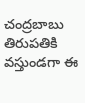చంద్రబాబు తిరుపతికి వస్తుండగా ఈ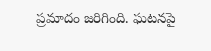ప్రమాదం జరిగింది. ఘటనపై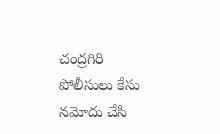చంద్రగిరి పోలీసులు కేసు నమోదు చేసి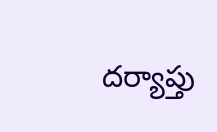దర్యాప్తు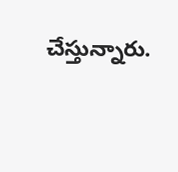చేస్తున్నారు.